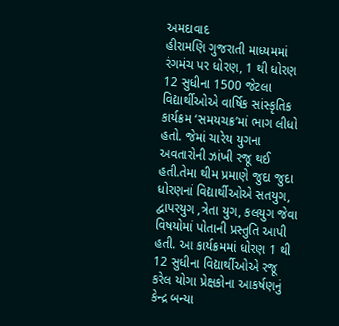અમદાવાદ
હીરામણિ ગુજરાતી માધ્યમમાં રંગમંચ પર ધોરણ, 1 થી ધોરણ 12 સુધીના 1500 જેટલા વિદ્યાર્થીઓએ વાર્ષિક સાંસ્કૃતિક કાર્યક્રમ ‘સમયચક્ર’માં ભાગ લીધો હતો. જેમાં ચારેય યુગના અવતારોની ઝાંખી રજૂ થઈ હતી.તેમા થીમ પ્રમાણે જુદા જુદા ધોરણનાં વિદ્યાર્થીઓએ સતયુગ, દ્વાપરયુગ ,ત્રેતા યુગ, કલયુગ જેવા વિષયોમાં પોતાની પ્રસ્તુતિ આપી હતી. આ કાર્યક્રમમાં ધોરણ 1 થી 12 સુધીના વિદ્યાર્થીઓએ રજૂ કરેલ યોગા પ્રેક્ષકોના આકર્ષણનું કેન્દ્ર બન્યા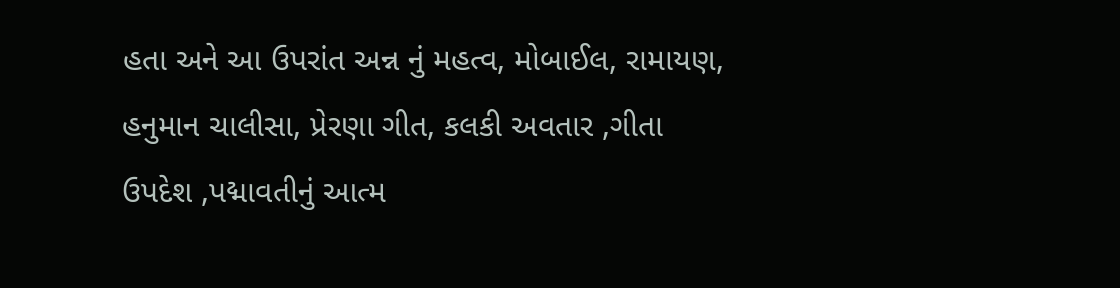હતા અને આ ઉપરાંત અન્ન નું મહત્વ, મોબાઈલ, રામાયણ, હનુમાન ચાલીસા, પ્રેરણા ગીત, કલકી અવતાર ,ગીતા ઉપદેશ ,પદ્માવતીનું આત્મ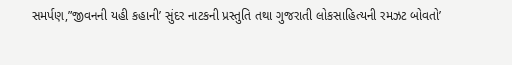સમર્પણ,”જીવનની યહી કહાની’ સુંદર નાટકની પ્રસ્તુતિ તથા ગુજરાતી લોકસાહિત્યની રમઝટ બોવતો’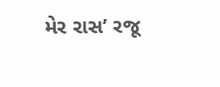મેર રાસ’ રજૂ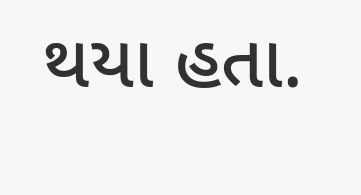થયા હતા.